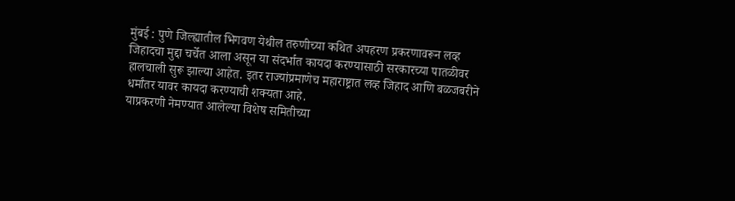मुंबई : पुणे जिल्ह्यातील भिगवण येथील तरुणीच्या कथित अपहरण प्रकरणावरून लव्ह जिहादचा मुद्दा चर्चेत आला असून या संदर्भात कायदा करण्यासाठी सरकारच्या पातळीवर हालचाली सुरू झाल्या आहेत. इतर राज्यांप्रमाणेच महाराष्ट्रात लव्ह जिहाद आणि बळजबरीने धर्मांतर यावर कायदा करण्याची शक्यता आहे.
याप्रकरणी नेमण्यात आलेल्या विशेष समितीच्या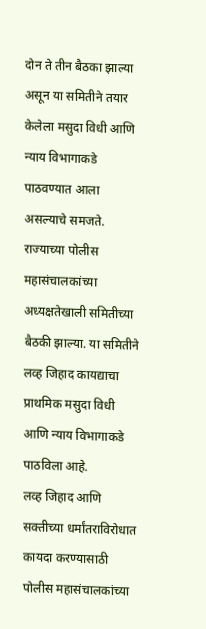दोन ते तीन बैठका झाल्या असून या समितीने तयार केलेला मसुदा विधी आणि न्याय विभागाकडे पाठवण्यात आला असल्याचे समजते. राज्याच्या पोलीस महासंचालकांच्या अध्यक्षतेखाली समितीच्या बैठकी झाल्या. या समितीने लव्ह जिहाद कायद्याचा प्राथमिक मसुदा विधी आणि न्याय विभागाकडे पाठविला आहे.
लव्ह जिहाद आणि सक्तीच्या धर्मांतराविरोधात कायदा करण्यासाठी पोलीस महासंचालकांच्या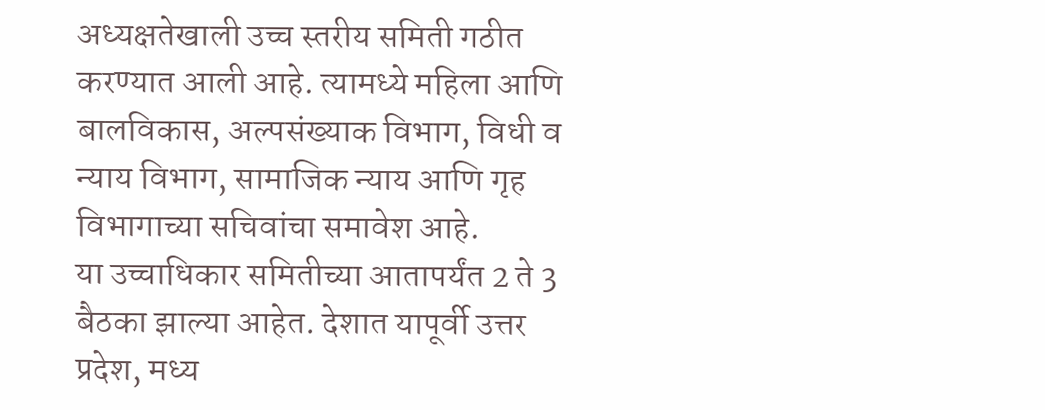अध्यक्षतेखाली उच्च स्तरीय समिती गठीत करण्यात आली आहे. त्यामध्ये महिला आणि बालविकास, अल्पसंख्याक विभाग, विधी व न्याय विभाग, सामाजिक न्याय आणि गृह विभागाच्या सचिवांचा समावेश आहे.
या उच्चाधिकार समितीच्या आतापर्यंत 2 ते 3 बैठका झाल्या आहेत. देशात यापूर्वी उत्तर प्रदेश, मध्य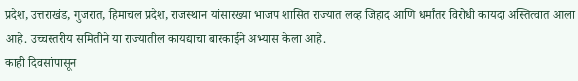प्रदेश, उत्तराखंड, गुजरात, हिमाचल प्रदेश, राजस्थान यांसारख्या भाजप शासित राज्यात लव्ह जिहाद आणि धर्मांतर विरोधी कायदा अस्तित्वात आला आहे. उच्चस्तरीय समितीने या राज्यातील कायद्याचा बारकाईने अभ्यास केला आहे.
काही दिवसांपासून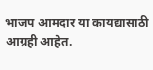भाजप आमदार या कायद्यासाठी आग्रही आहेत.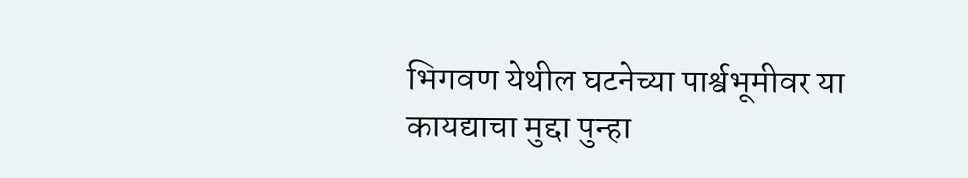भिगवण येथील घटनेच्या पार्श्वभूमीवर या कायद्याचा मुद्दा पुन्हा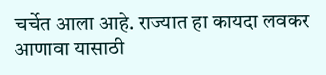चर्चेत आला आहे. राज्यात हा कायदा लवकर आणावा यासाठी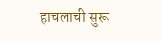हाचलाची सुरू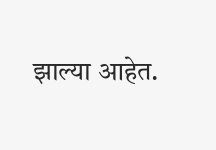झाल्या आहेत.